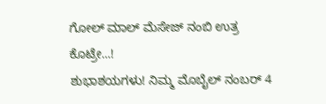ಗೋಲ್ ಮಾಲ್ ಮೆಸೇಜ್ ನಂಬಿ ಉತ್ರ ಕೊಟ್ರೇ...!
ಶುಭಾಶಯಗಳು! ನಿಮ್ಮ ಮೊಬೈಲ್ ನಂಬರ್ 4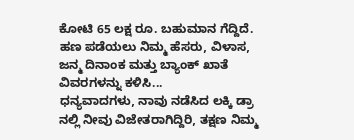ಕೋಟಿ 65 ಲಕ್ಷ ರೂ. ಬಹುಮಾನ ಗೆದ್ದಿದೆ. ಹಣ ಪಡೆಯಲು ನಿಮ್ಮ ಹೆಸರು, ವಿಳಾಸ, ಜನ್ಮ ದಿನಾಂಕ ಮತ್ತು ಬ್ಯಾಂಕ್ ಖಾತೆ ವಿವರಗಳನ್ನು ಕಳಿಸಿ...
ಧನ್ಯವಾದಗಳು, ನಾವು ನಡೆಸಿದ ಲಕ್ಕಿ ಡ್ರಾ ನಲ್ಲಿ ನೀವು ವಿಜೇತರಾಗಿದ್ದಿರಿ, ತಕ್ಷಣ ನಿಮ್ಮ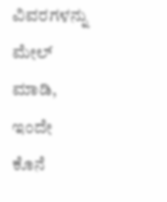ವಿವರಗಳನ್ನು ಮೇಲ್ ಮಾಡಿ, ಇಂದೇ ಕೊನೆ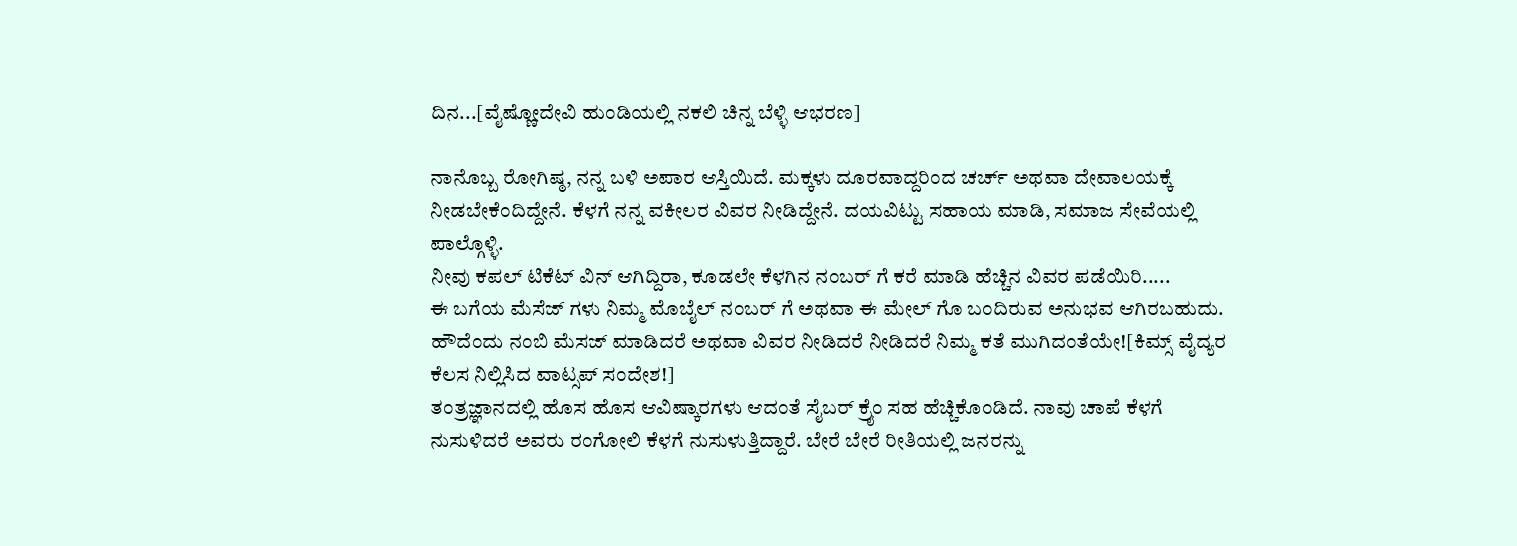ದಿನ...[ವೈಷ್ಣೋದೇವಿ ಹುಂಡಿಯಲ್ಲಿ ನಕಲಿ ಚಿನ್ನ ಬೆಳ್ಳಿ ಆಭರಣ]

ನಾನೊಬ್ಬ ರೋಗಿಷ್ಠ, ನನ್ನ ಬಳಿ ಅಪಾರ ಆಸ್ತಿಯಿದೆ. ಮಕ್ಕಳು ದೂರವಾದ್ದರಿಂದ ಚರ್ಚ್ ಅಥವಾ ದೇವಾಲಯಕ್ಕೆ ನೀಡಬೇಕೆಂದಿದ್ದೇನೆ. ಕೆಳಗೆ ನನ್ನ ವಕೀಲರ ವಿವರ ನೀಡಿದ್ದೇನೆ. ದಯವಿಟ್ಟು ಸಹಾಯ ಮಾಡಿ, ಸಮಾಜ ಸೇವೆಯಲ್ಲಿ ಪಾಲ್ಗೊಳ್ಳಿ.
ನೀವು ಕಪಲ್ ಟಿಕೆಟ್ ವಿನ್ ಆಗಿದ್ದಿರಾ, ಕೂಡಲೇ ಕೆಳಗಿನ ನಂಬರ್ ಗೆ ಕರೆ ಮಾಡಿ ಹೆಚ್ಚಿನ ವಿವರ ಪಡೆಯಿರಿ.....
ಈ ಬಗೆಯ ಮೆಸೆಜ್ ಗಳು ನಿಮ್ಮ ಮೊಬೈಲ್ ನಂಬರ್ ಗೆ ಅಥವಾ ಈ ಮೇಲ್ ಗೊ ಬಂದಿರುವ ಅನುಭವ ಆಗಿರಬಹುದು. ಹೌದೆಂದು ನಂಬಿ ಮೆಸಜ್ ಮಾಡಿದರೆ ಅಥವಾ ವಿವರ ನೀಡಿದರೆ ನೀಡಿದರೆ ನಿಮ್ಮ ಕತೆ ಮುಗಿದಂತೆಯೇ![ಕಿಮ್ಸ್ ವೈದ್ಯರ ಕೆಲಸ ನಿಲ್ಲಿಸಿದ ವಾಟ್ಸಪ್ ಸಂದೇಶ!]
ತಂತ್ರಜ್ಞಾನದಲ್ಲಿ ಹೊಸ ಹೊಸ ಆವಿಷ್ಕಾರಗಳು ಆದಂತೆ ಸೈಬರ್ ಕ್ರೈಂ ಸಹ ಹೆಚ್ಚಿಕೊಂಡಿದೆ. ನಾವು ಚಾಪೆ ಕೆಳಗೆ ನುಸುಳಿದರೆ ಅವರು ರಂಗೋಲಿ ಕೆಳಗೆ ನುಸುಳುತ್ತಿದ್ದಾರೆ. ಬೇರೆ ಬೇರೆ ರೀತಿಯಲ್ಲಿ ಜನರನ್ನು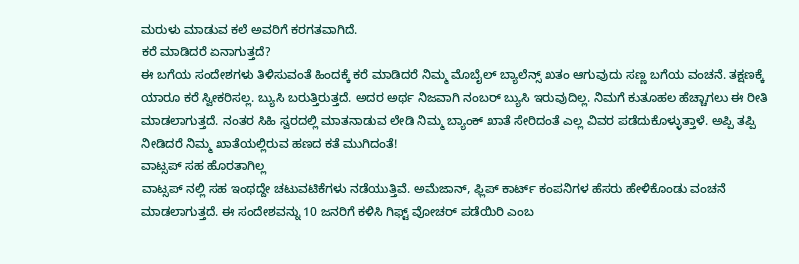ಮರುಳು ಮಾಡುವ ಕಲೆ ಅವರಿಗೆ ಕರಗತವಾಗಿದೆ.
ಕರೆ ಮಾಡಿದರೆ ಏನಾಗುತ್ತದೆ?
ಈ ಬಗೆಯ ಸಂದೇಶಗಳು ತಿಳಿಸುವಂತೆ ಹಿಂದಕ್ಕೆ ಕರೆ ಮಾಡಿದರೆ ನಿಮ್ಮ ಮೊಬೈಲ್ ಬ್ಯಾಲೆನ್ಸ್ ಖತಂ ಆಗುವುದು ಸಣ್ಣ ಬಗೆಯ ವಂಚನೆ. ತಕ್ಷಣಕ್ಕೆ ಯಾರೂ ಕರೆ ಸ್ವೀಕರಿಸಲ್ಲ. ಬ್ಯುಸಿ ಬರುತ್ತಿರುತ್ತದೆ. ಅದರ ಅರ್ಥ ನಿಜವಾಗಿ ನಂಬರ್ ಬ್ಯುಸಿ ಇರುವುದಿಲ್ಲ. ನಿಮಗೆ ಕುತೂಹಲ ಹೆಚ್ಚಾಗಲು ಈ ರೀತಿ ಮಾಡಲಾಗುತ್ತದೆ. ನಂತರ ಸಿಹಿ ಸ್ವರದಲ್ಲಿ ಮಾತನಾಡುವ ಲೇಡಿ ನಿಮ್ಮ ಬ್ಯಾಂಕ್ ಖಾತೆ ಸೇರಿದಂತೆ ಎಲ್ಲ ವಿವರ ಪಡೆದುಕೊಳ್ಳುತ್ತಾಳೆ. ಅಪ್ಪಿ ತಪ್ಪಿ ನೀಡಿದರೆ ನಿಮ್ಮ ಖಾತೆಯಲ್ಲಿರುವ ಹಣದ ಕತೆ ಮುಗಿದಂತೆ!
ವಾಟ್ಸಪ್ ಸಹ ಹೊರತಾಗಿಲ್ಲ
ವಾಟ್ಸಪ್ ನಲ್ಲಿ ಸಹ ಇಂಥದ್ದೇ ಚಟುವಟಿಕೆಗಳು ನಡೆಯುತ್ತಿವೆ. ಅಮೆಜಾನ್, ಫ್ಲಿಪ್ ಕಾರ್ಟ್ ಕಂಪನಿಗಳ ಹೆಸರು ಹೇಳಿಕೊಂಡು ವಂಚನೆ ಮಾಡಲಾಗುತ್ತದೆ. ಈ ಸಂದೇಶವನ್ನು 10 ಜನರಿಗೆ ಕಳಿಸಿ ಗಿಫ್ಟ್ ವೋಚರ್ ಪಡೆಯಿರಿ ಎಂಬ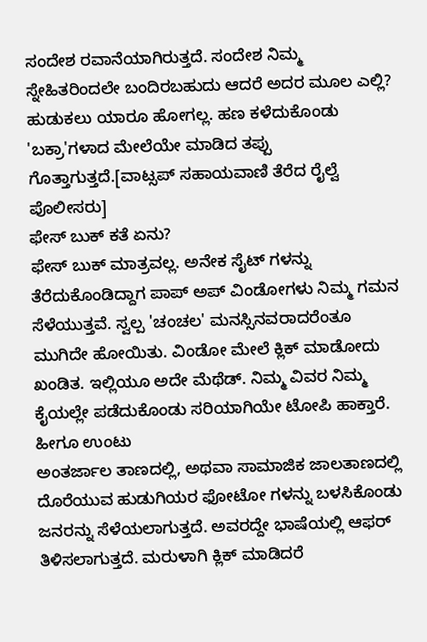ಸಂದೇಶ ರವಾನೆಯಾಗಿರುತ್ತದೆ. ಸಂದೇಶ ನಿಮ್ಮ ಸ್ನೇಹಿತರಿಂದಲೇ ಬಂದಿರಬಹುದು ಆದರೆ ಅದರ ಮೂಲ ಎಲ್ಲಿ? ಹುಡುಕಲು ಯಾರೂ ಹೋಗಲ್ಲ. ಹಣ ಕಳೆದುಕೊಂಡು 'ಬಕ್ರಾ'ಗಳಾದ ಮೇಲೆಯೇ ಮಾಡಿದ ತಪ್ಪು ಗೊತ್ತಾಗುತ್ತದೆ.[ವಾಟ್ಸಪ್ ಸಹಾಯವಾಣಿ ತೆರೆದ ರೈಲ್ವೆ ಪೊಲೀಸರು]
ಫೇಸ್ ಬುಕ್ ಕತೆ ಏನು?
ಫೇಸ್ ಬುಕ್ ಮಾತ್ರವಲ್ಲ. ಅನೇಕ ಸೈಟ್ ಗಳನ್ನು ತೆರೆದುಕೊಂಡಿದ್ದಾಗ ಪಾಪ್ ಅಪ್ ವಿಂಡೋಗಳು ನಿಮ್ಮ ಗಮನ ಸೆಳೆಯುತ್ತವೆ. ಸ್ವಲ್ಪ 'ಚಂಚಲ' ಮನಸ್ಸಿನವರಾದರೆಂತೂ ಮುಗಿದೇ ಹೋಯಿತು. ವಿಂಡೋ ಮೇಲೆ ಕ್ಲಿಕ್ ಮಾಡೋದು ಖಂಡಿತ. ಇಲ್ಲಿಯೂ ಅದೇ ಮೆಥೆಡ್. ನಿಮ್ಮ ವಿವರ ನಿಮ್ಮ ಕೈಯಲ್ಲೇ ಪಡೆದುಕೊಂಡು ಸರಿಯಾಗಿಯೇ ಟೋಪಿ ಹಾಕ್ತಾರೆ.
ಹೀಗೂ ಉಂಟು
ಅಂತರ್ಜಾಲ ತಾಣದಲ್ಲಿ, ಅಥವಾ ಸಾಮಾಜಿಕ ಜಾಲತಾಣದಲ್ಲಿ ದೊರೆಯುವ ಹುಡುಗಿಯರ ಫೋಟೋ ಗಳನ್ನು ಬಳಸಿಕೊಂಡು ಜನರನ್ನು ಸೆಳೆಯಲಾಗುತ್ತದೆ. ಅವರದ್ದೇ ಭಾಷೆಯಲ್ಲಿ ಆಫರ್ ತಿಳಿಸಲಾಗುತ್ತದೆ. ಮರುಳಾಗಿ ಕ್ಲಿಕ್ ಮಾಡಿದರೆ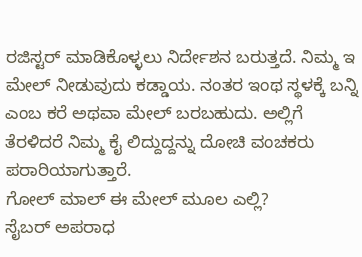ರಜಿಸ್ಟರ್ ಮಾಡಿಕೊಳ್ಳಲು ನಿರ್ದೇಶನ ಬರುತ್ತದೆ. ನಿಮ್ಮ ಇ ಮೇಲ್ ನೀಡುವುದು ಕಡ್ಡಾಯ. ನಂತರ ಇಂಥ ಸ್ಥಳಕ್ಕೆ ಬನ್ನಿ ಎಂಬ ಕರೆ ಅಥವಾ ಮೇಲ್ ಬರಬಹುದು. ಅಲ್ಲಿಗೆ ತೆರಳಿದರೆ ನಿಮ್ಮ ಕೈ ಲಿದ್ದುದ್ದನ್ನು ದೋಚಿ ವಂಚಕರು ಪರಾರಿಯಾಗುತ್ತಾರೆ.
ಗೋಲ್ ಮಾಲ್ ಈ ಮೇಲ್ ಮೂಲ ಎಲ್ಲಿ?
ಸೈಬರ್ ಅಪರಾಧ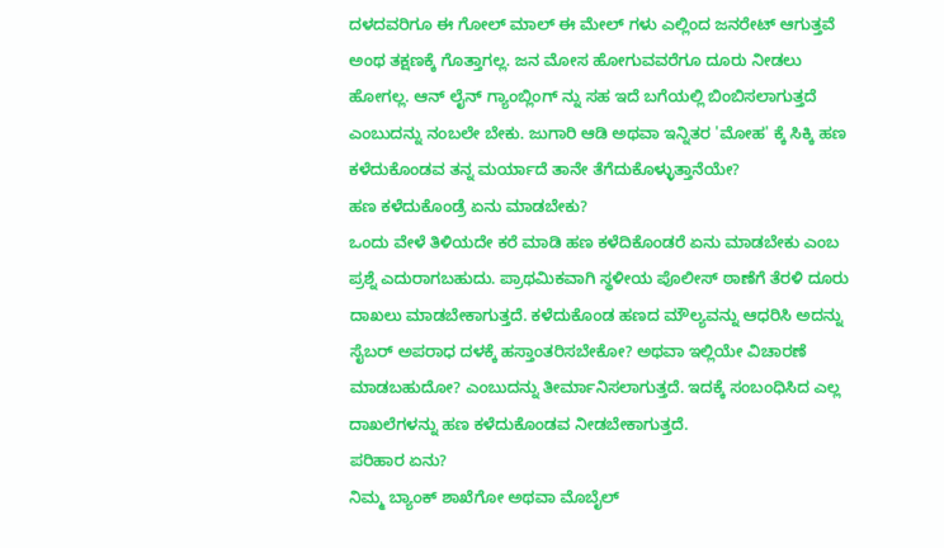ದಳದವರಿಗೂ ಈ ಗೋಲ್ ಮಾಲ್ ಈ ಮೇಲ್ ಗಳು ಎಲ್ಲಿಂದ ಜನರೇಟ್ ಆಗುತ್ತವೆ ಅಂಥ ತಕ್ಷಣಕ್ಕೆ ಗೊತ್ತಾಗಲ್ಲ. ಜನ ಮೋಸ ಹೋಗುವವರೆಗೂ ದೂರು ನೀಡಲು ಹೋಗಲ್ಲ. ಆನ್ ಲೈನ್ ಗ್ಯಾಂಬ್ಲಿಂಗ್ ನ್ನು ಸಹ ಇದೆ ಬಗೆಯಲ್ಲಿ ಬಿಂಬಿಸಲಾಗುತ್ತದೆ ಎಂಬುದನ್ನು ನಂಬಲೇ ಬೇಕು. ಜುಗಾರಿ ಆಡಿ ಅಥವಾ ಇನ್ನಿತರ 'ಮೋಹ' ಕ್ಕೆ ಸಿಕ್ಕಿ ಹಣ ಕಳೆದುಕೊಂಡವ ತನ್ನ ಮರ್ಯಾದೆ ತಾನೇ ತೆಗೆದುಕೊಳ್ಳುತ್ತಾನೆಯೇ?
ಹಣ ಕಳೆದುಕೊಂಡ್ರೆ ಏನು ಮಾಡಬೇಕು?
ಒಂದು ವೇಳೆ ತಿಳಿಯದೇ ಕರೆ ಮಾಡಿ ಹಣ ಕಳೆದಿಕೊಂಡರೆ ಏನು ಮಾಡಬೇಕು ಎಂಬ ಪ್ರಶ್ನೆ ಎದುರಾಗಬಹುದು. ಪ್ರಾಥಮಿಕವಾಗಿ ಸ್ಥಳೀಯ ಪೊಲೀಸ್ ಠಾಣೆಗೆ ತೆರಳಿ ದೂರು ದಾಖಲು ಮಾಡಬೇಕಾಗುತ್ತದೆ. ಕಳೆದುಕೊಂಡ ಹಣದ ಮೌಲ್ಯವನ್ನು ಆಧರಿಸಿ ಅದನ್ನು ಸೈಬರ್ ಅಪರಾಧ ದಳಕ್ಕೆ ಹಸ್ತಾಂತರಿಸಬೇಕೋ? ಅಥವಾ ಇಲ್ಲಿಯೇ ವಿಚಾರಣೆ ಮಾಡಬಹುದೋ? ಎಂಬುದನ್ನು ತೀರ್ಮಾನಿಸಲಾಗುತ್ತದೆ. ಇದಕ್ಕೆ ಸಂಬಂಧಿಸಿದ ಎಲ್ಲ ದಾಖಲೆಗಳನ್ನು ಹಣ ಕಳೆದುಕೊಂಡವ ನೀಡಬೇಕಾಗುತ್ತದೆ.
ಪರಿಹಾರ ಏನು?
ನಿಮ್ಮ ಬ್ಯಾಂಕ್ ಶಾಖೆಗೋ ಅಥವಾ ಮೊಬೈಲ್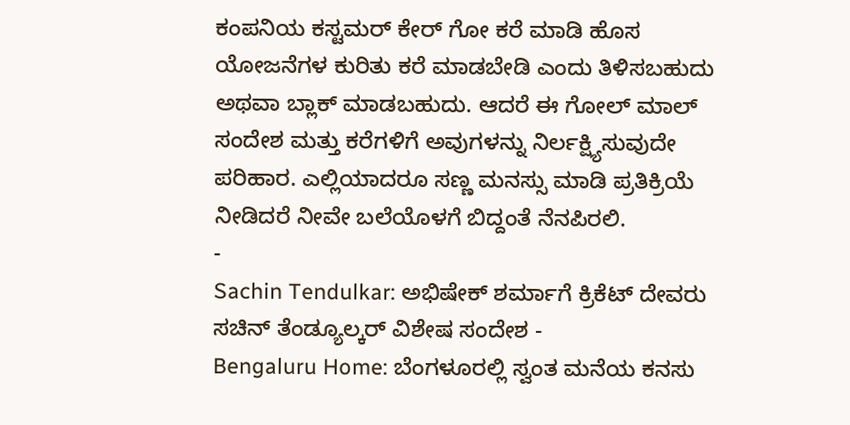ಕಂಪನಿಯ ಕಸ್ಟಮರ್ ಕೇರ್ ಗೋ ಕರೆ ಮಾಡಿ ಹೊಸ ಯೋಜನೆಗಳ ಕುರಿತು ಕರೆ ಮಾಡಬೇಡಿ ಎಂದು ತಿಳಿಸಬಹುದು ಅಥವಾ ಬ್ಲಾಕ್ ಮಾಡಬಹುದು. ಆದರೆ ಈ ಗೋಲ್ ಮಾಲ್ ಸಂದೇಶ ಮತ್ತು ಕರೆಗಳಿಗೆ ಅವುಗಳನ್ನು ನಿರ್ಲಕ್ಷ್ಯಿಸುವುದೇ ಪರಿಹಾರ. ಎಲ್ಲಿಯಾದರೂ ಸಣ್ಣ ಮನಸ್ಸು ಮಾಡಿ ಪ್ರತಿಕ್ರಿಯೆ ನೀಡಿದರೆ ನೀವೇ ಬಲೆಯೊಳಗೆ ಬಿದ್ದಂತೆ ನೆನಪಿರಲಿ.
-
Sachin Tendulkar: ಅಭಿಷೇಕ್ ಶರ್ಮಾಗೆ ಕ್ರಿಕೆಟ್ ದೇವರು ಸಚಿನ್ ತೆಂಡ್ಯೂಲ್ಕರ್ ವಿಶೇಷ ಸಂದೇಶ -
Bengaluru Home: ಬೆಂಗಳೂರಲ್ಲಿ ಸ್ವಂತ ಮನೆಯ ಕನಸು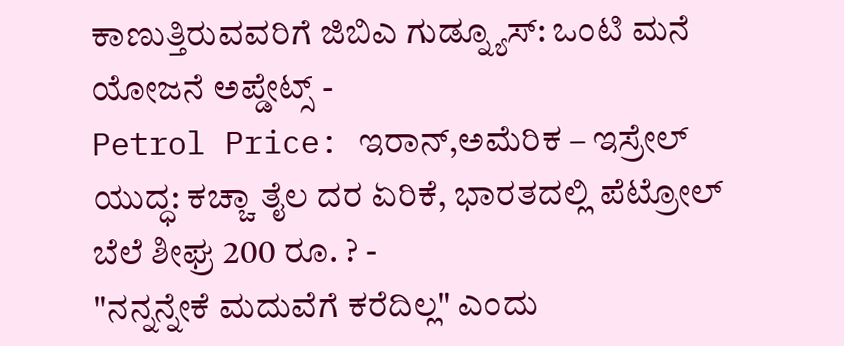ಕಾಣುತ್ತಿರುವವರಿಗೆ ಜಿಬಿಎ ಗುಡ್ನ್ಯೂಸ್: ಒಂಟಿ ಮನೆ ಯೋಜನೆ ಅಪ್ಡೇಟ್ಸ್ -
Petrol Price: ಇರಾನ್,ಅಮೆರಿಕ – ಇಸ್ರೇಲ್ ಯುದ್ಧ: ಕಚ್ಚಾ ತೈಲ ದರ ಏರಿಕೆ, ಭಾರತದಲ್ಲಿ ಪೆಟ್ರೋಲ್ ಬೆಲೆ ಶೀಘ್ರ 200 ರೂ. ? -
"ನನ್ನನ್ನೇಕೆ ಮದುವೆಗೆ ಕರೆದಿಲ್ಲ" ಎಂದು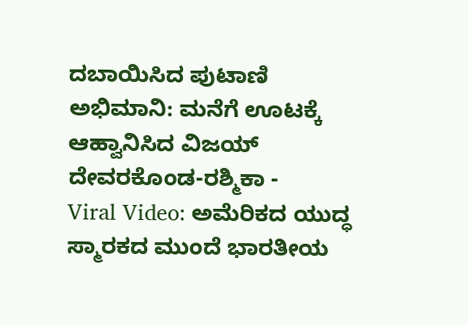ದಬಾಯಿಸಿದ ಪುಟಾಣಿ ಅಭಿಮಾನಿ: ಮನೆಗೆ ಊಟಕ್ಕೆ ಆಹ್ವಾನಿಸಿದ ವಿಜಯ್ ದೇವರಕೊಂಡ-ರಶ್ಮಿಕಾ -
Viral Video: ಅಮೆರಿಕದ ಯುದ್ಧ ಸ್ಮಾರಕದ ಮುಂದೆ ಭಾರತೀಯ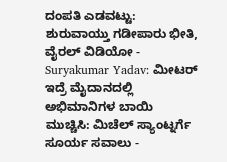ದಂಪತಿ ಎಡವಟ್ಟು: ಶುರುವಾಯ್ತು ಗಡೀಪಾರು ಭೀತಿ, ವೈರಲ್ ವಿಡಿಯೋ -
Suryakumar Yadav: ಮೀಟರ್ ಇದ್ರೆ ಮೈದಾನದಲ್ಲಿ ಅಭಿಮಾನಿಗಳ ಬಾಯಿ ಮುಚ್ಚಿಸಿ: ಮಿಚೆಲ್ ಸ್ಯಾಂಟ್ನರ್ಗೆ ಸೂರ್ಯ ಸವಾಲು -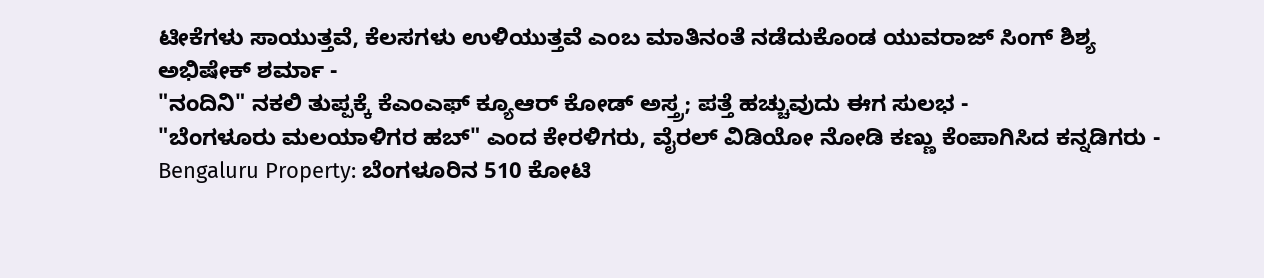ಟೀಕೆಗಳು ಸಾಯುತ್ತವೆ, ಕೆಲಸಗಳು ಉಳಿಯುತ್ತವೆ ಎಂಬ ಮಾತಿನಂತೆ ನಡೆದುಕೊಂಡ ಯುವರಾಜ್ ಸಿಂಗ್ ಶಿಶ್ಯ ಅಭಿಷೇಕ್ ಶರ್ಮಾ -
"ನಂದಿನಿ" ನಕಲಿ ತುಪ್ಪಕ್ಕೆ ಕೆಎಂಎಫ್ ಕ್ಯೂಆರ್ ಕೋಡ್ ಅಸ್ತ್ರ; ಪತ್ತೆ ಹಚ್ಚುವುದು ಈಗ ಸುಲಭ -
"ಬೆಂಗಳೂರು ಮಲಯಾಳಿಗರ ಹಬ್" ಎಂದ ಕೇರಳಿಗರು, ವೈರಲ್ ವಿಡಿಯೋ ನೋಡಿ ಕಣ್ಣು ಕೆಂಪಾಗಿಸಿದ ಕನ್ನಡಿಗರು -
Bengaluru Property: ಬೆಂಗಳೂರಿನ 510 ಕೋಟಿ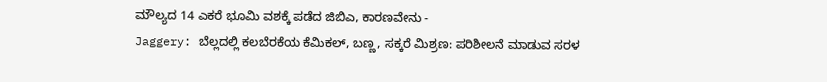ಮೌಲ್ಯದ 14 ಎಕರೆ ಭೂಮಿ ವಶಕ್ಕೆ ಪಡೆದ ಜಿಬಿಎ, ಕಾರಣವೇನು -
Jaggery: ಬೆಲ್ಲದಲ್ಲಿ ಕಲಬೆರಕೆಯ ಕೆಮಿಕಲ್, ಬಣ್ಣ, ಸಕ್ಕರೆ ಮಿಶ್ರಣ: ಪರಿಶೀಲನೆ ಮಾಡುವ ಸರಳ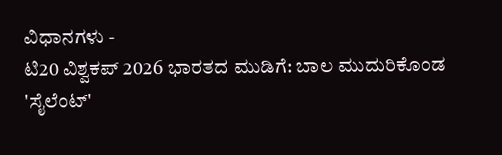ವಿಧಾನಗಳು -
ಟಿ20 ವಿಶ್ವಕಪ್ 2026 ಭಾರತದ ಮುಡಿಗೆ: ಬಾಲ ಮುದುರಿಕೊಂಡ 'ಸೈಲೆಂಟ್'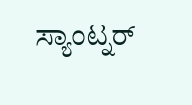ಸ್ಯಾಂಟ್ನರ್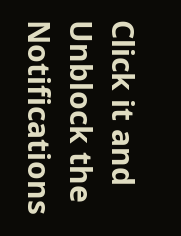Click it and Unblock the Notifications